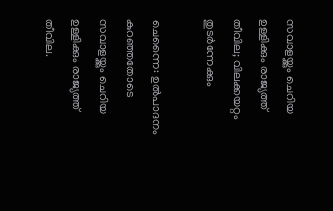സവാളയ്ക്കും ചെറിയ ഉള്ളിക്കും രാജ്യത്ത് തീവില; വിലക്കയറ്റം തുടര്‍ന്നേക്കും

ചെന്നൈ: ഉല്‍പാദനം കുറഞ്ഞതോടെ സവാളയ്ക്കും ചെറിയ ഉള്ളിക്കും രാജ്യത്ത് തീവില.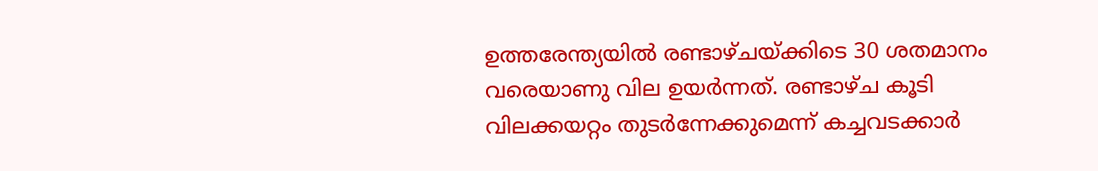ഉത്തരേന്ത്യയില്‍ രണ്ടാഴ്ചയ്ക്കിടെ 30 ശതമാനം വരെയാണു വില ഉയര്‍ന്നത്. രണ്ടാഴ്ച കൂടി വിലക്കയറ്റം തുടര്‍ന്നേക്കുമെന്ന് കച്ചവടക്കാര്‍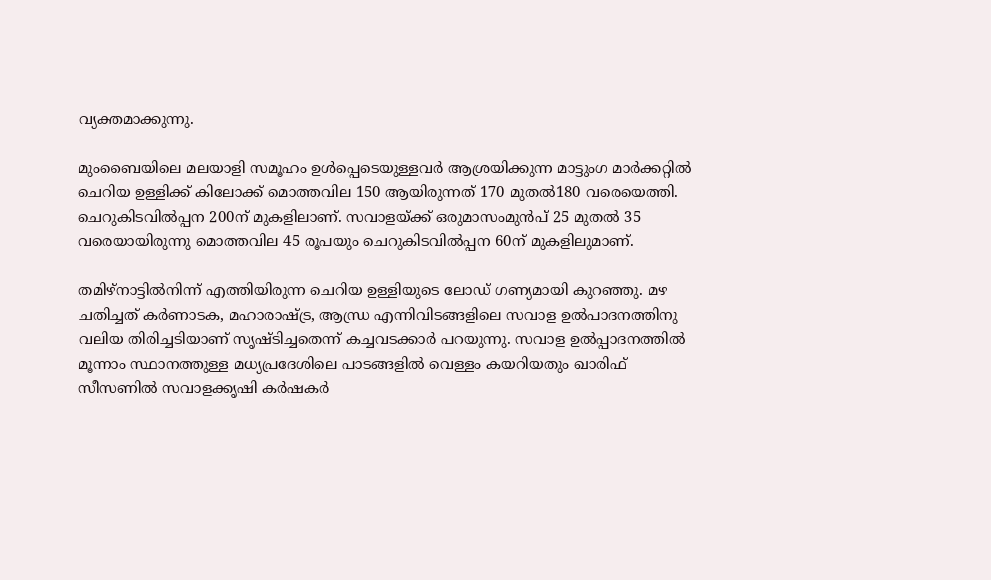വ്യക്തമാക്കുന്നു.

മുംബൈയിലെ മലയാളി സമൂഹം ഉള്‍പ്പെടെയുള്ളവര്‍ ആശ്രയിക്കുന്ന മാട്ടുംഗ മാര്‍ക്കറ്റില്‍ ചെറിയ ഉള്ളിക്ക് കിലോക്ക് മൊത്തവില 150 ആയിരുന്നത് 170 മുതല്‍180 വരെയെത്തി. ചെറുകിടവില്‍പ്പന 200ന് മുകളിലാണ്. സവാളയ്ക്ക് ഒരുമാസംമുന്‍പ് 25 മുതല്‍ 35 വരെയായിരുന്നു മൊത്തവില 45 രൂപയും ചെറുകിടവില്‍പ്പന 60ന് മുകളിലുമാണ്.

തമിഴ്നാട്ടില്‍നിന്ന് എത്തിയിരുന്ന ചെറിയ ഉള്ളിയുടെ ലോഡ് ഗണ്യമായി കുറഞ്ഞു. മഴ ചതിച്ചത് കര്‍ണാടക, മഹാരാഷ്ട്ര, ആന്ധ്ര എന്നിവിടങ്ങളിലെ സവാള ഉല്‍പാദനത്തിനു വലിയ തിരിച്ചടിയാണ് സൃഷ്ടിച്ചതെന്ന് കച്ചവടക്കാര്‍ പറയുന്നു. സവാള ഉല്‍പ്പാദനത്തില്‍ മൂന്നാം സ്ഥാനത്തുള്ള മധ്യപ്രദേശിലെ പാടങ്ങളില്‍ വെള്ളം കയറിയതും ഖാരിഫ് സീസണില്‍ സവാളക്കൃഷി കര്‍ഷകര്‍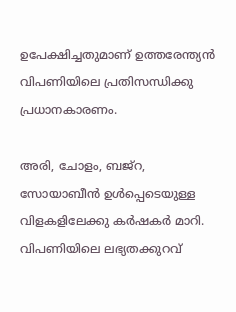ഉപേക്ഷിച്ചതുമാണ് ഉത്തരേന്ത്യന്‍ വിപണിയിലെ പ്രതിസന്ധിക്കു പ്രധാനകാരണം.

അരി, ചോളം, ബജ്റ, സോയാബീന്‍ ഉള്‍പ്പെടെയുള്ള വിളകളിലേക്കു കര്‍ഷകര്‍ മാറി. വിപണിയിലെ ലഭ്യതക്കുറവ്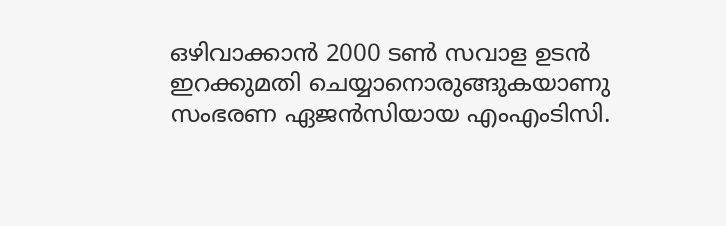ഒഴിവാക്കാന്‍ 2000 ടണ്‍ സവാള ഉടന്‍ ഇറക്കുമതി ചെയ്യാനൊരുങ്ങുകയാണു സംഭരണ ഏജന്‍സിയായ എംഎംടിസി.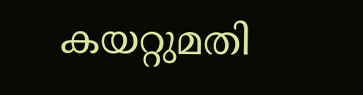കയറ്റുമതി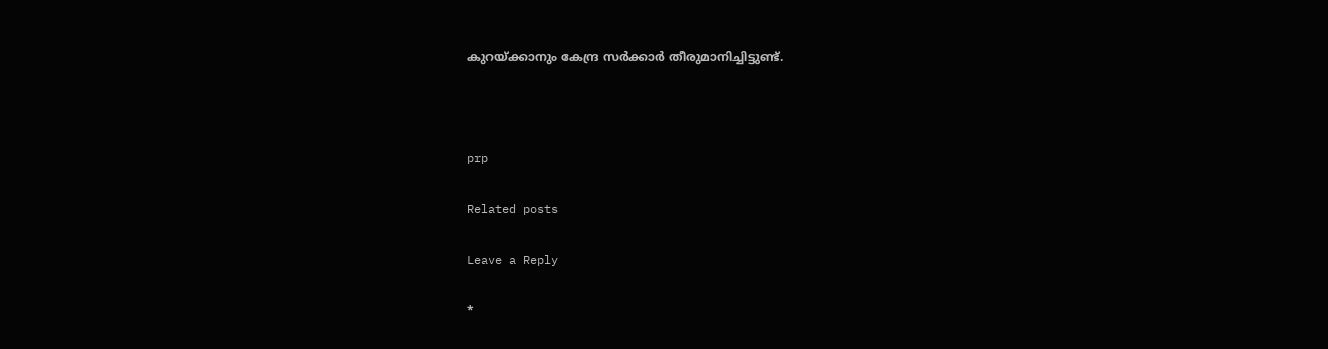കുറയ്ക്കാനും കേന്ദ്ര സര്‍ക്കാര്‍ തീരുമാനിച്ചിട്ടുണ്ട്.



prp

Related posts

Leave a Reply

*